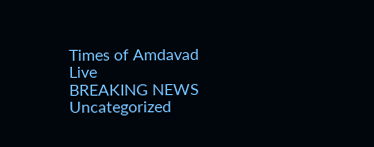Times of Amdavad Live
BREAKING NEWS
Uncategorized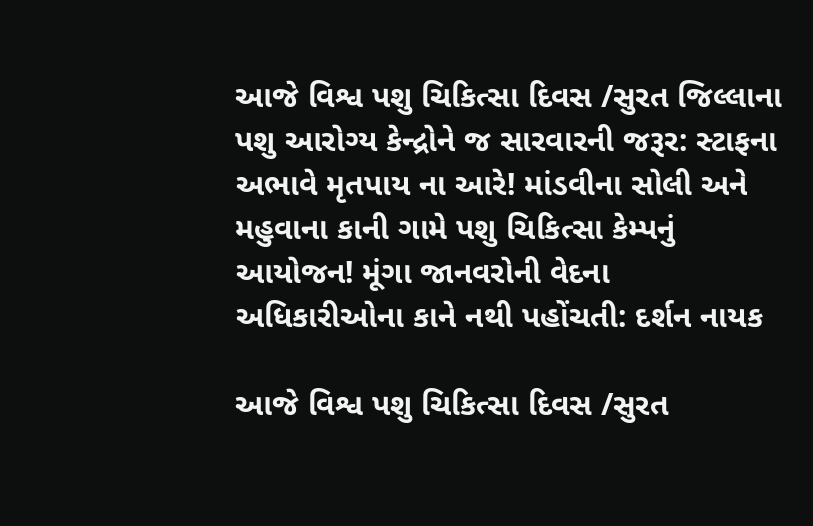આજે વિશ્વ પશુ ચિકિત્સા દિવસ /સુરત જિલ્લાના પશુ આરોગ્ય કેન્દ્રોને જ સારવારની જરૂર: સ્ટાફના અભાવે મૃતપાય ના આરે! માંડવીના સોલી અને મહુવાના કાની ગામે પશુ ચિકિત્સા કેમ્પનું આયોજન! મૂંગા જાનવરોની વેદના અધિકારીઓના કાને નથી પહોંચતી: દર્શન નાયક

આજે વિશ્વ પશુ ચિકિત્સા દિવસ /સુરત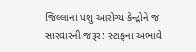જિલ્લાના પશુ આરોગ્ય કેન્દ્રોને જ સારવારની જરૂર: સ્ટાફના અભાવે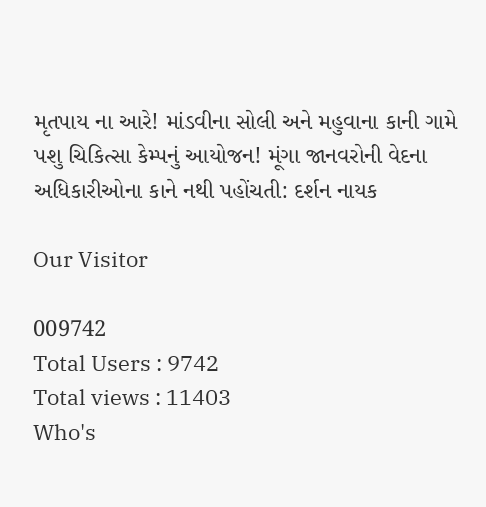મૃતપાય ના આરે! માંડવીના સોલી અને મહુવાના કાની ગામે પશુ ચિકિત્સા કેમ્પનું આયોજન! મૂંગા જાનવરોની વેદના અધિકારીઓના કાને નથી પહોંચતી: દર્શન નાયક

Our Visitor

009742
Total Users : 9742
Total views : 11403
Who's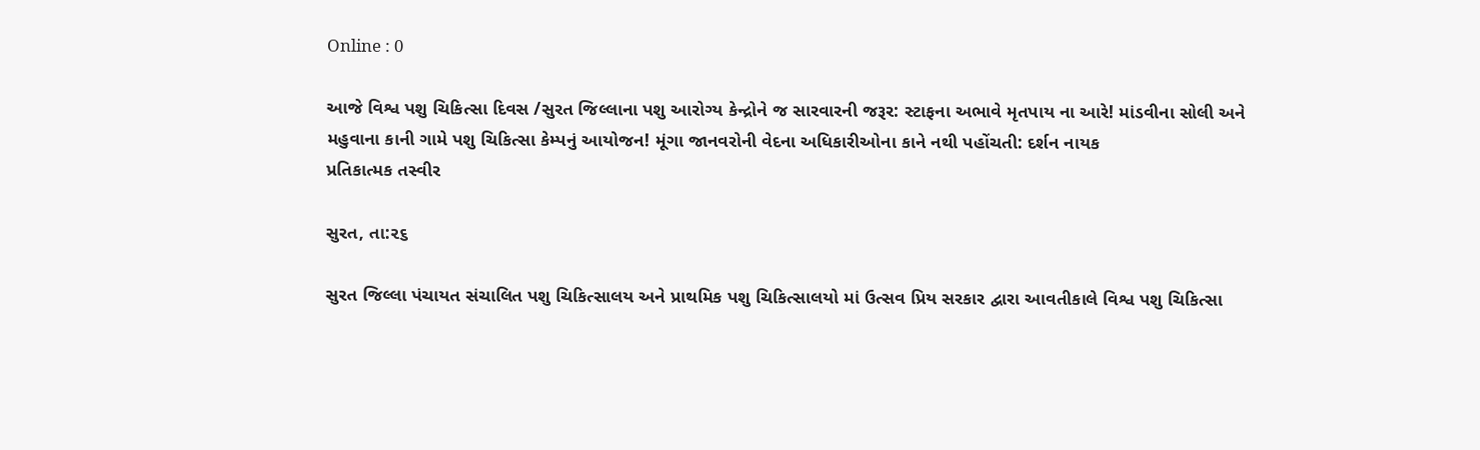Online : 0

આજે વિશ્વ પશુ ચિકિત્સા દિવસ /સુરત જિલ્લાના પશુ આરોગ્ય કેન્દ્રોને જ સારવારની જરૂર: સ્ટાફના અભાવે મૃતપાય ના આરે! માંડવીના સોલી અને મહુવાના કાની ગામે પશુ ચિકિત્સા કેમ્પનું આયોજન! મૂંગા જાનવરોની વેદના અધિકારીઓના કાને નથી પહોંચતી: દર્શન નાયક
પ્રતિકાત્મક તસ્વીર

સુરત, તા:૨૬

સુરત જિલ્લા પંચાયત સંચાલિત પશુ ચિકિત્સાલય અને પ્રાથમિક પશુ ચિકિત્સાલયો માં ઉત્સવ પ્રિય સરકાર દ્વારા આવતીકાલે વિશ્વ પશુ ચિકિત્સા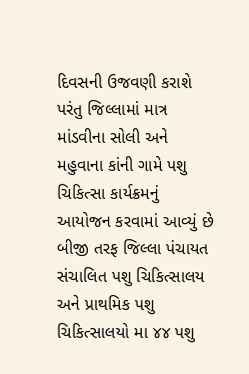દિવસની ઉજવણી કરાશે પરંતુ જિલ્લામાં માત્ર માંડવીના સોલી અને મહુવાના કાંની ગામે પશુ ચિકિત્સા કાર્યક્રમનું આયોજન કરવામાં આવ્યું છે બીજી તરફ જિલ્લા પંચાયત સંચાલિત પશુ ચિકિત્સાલય અને પ્રાથમિક પશુ ચિકિત્સાલયો મા ૪૪ પશુ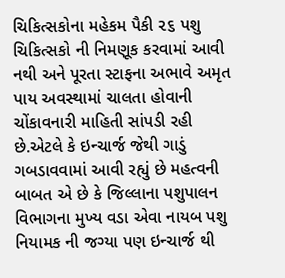ચિકિત્સકોના મહેકમ પૈકી ૨૬ પશુ ચિકિત્સકો ની નિમણૂક કરવામાં આવી નથી અને પૂરતા સ્ટાફના અભાવે અમૃત પાય અવસ્થામાં ચાલતા હોવાની ચોંકાવનારી માહિતી સાંપડી રહી છે.એટલે કે ઇન્ચાર્જ જેથી ગાડું ગબડાવવામાં આવી રહ્યું છે મહત્વની બાબત એ છે કે જિલ્લાના પશુપાલન વિભાગના મુખ્ય વડા એવા નાયબ પશુ નિયામક ની જગ્યા પણ ઇન્ચાર્જ થી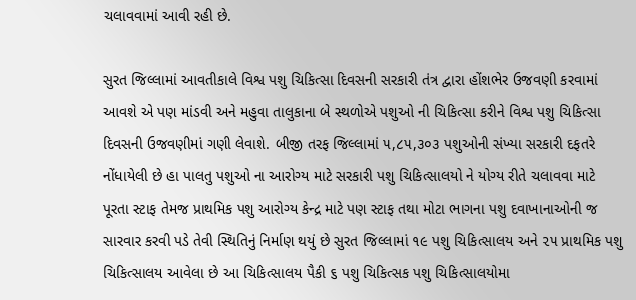ચલાવવામાં આવી રહી છે.

સુરત જિલ્લામાં આવતીકાલે વિશ્વ પશુ ચિકિત્સા દિવસની સરકારી તંત્ર દ્વારા હોંશભેર ઉજવણી કરવામાં આવશે એ પણ માંડવી અને મહુવા તાલુકાના બે સ્થળોએ પશુઓ ની ચિકિત્સા કરીને વિશ્વ પશુ ચિકિત્સા દિવસની ઉજવણીમાં ગણી લેવાશે. બીજી તરફ જિલ્લામાં ૫,૮૫,૩૦૩ પશુઓની સંખ્યા સરકારી દફતરે નોંધાયેલી છે હા પાલતુ પશુઓ ના આરોગ્ય માટે સરકારી પશુ ચિકિત્સાલયો ને યોગ્ય રીતે ચલાવવા માટે પૂરતા સ્ટાફ તેમજ પ્રાથમિક પશુ આરોગ્ય કેન્દ્ર માટે પણ સ્ટાફ તથા મોટા ભાગના પશુ દવાખાનાઓની જ સારવાર કરવી પડે તેવી સ્થિતિનું નિર્માણ થયું છે સુરત જિલ્લામાં ૧૯ પશુ ચિકિત્સાલય અને ૨૫ પ્રાથમિક પશુ ચિકિત્સાલય આવેલા છે આ ચિકિત્સાલય પૈકી ૬ પશુ ચિકિત્સક પશુ ચિકિત્સાલયોમા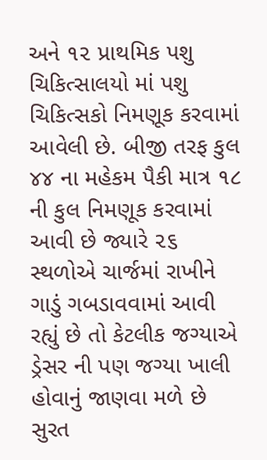અને ૧૨ પ્રાથમિક પશુ ચિકિત્સાલયો માં પશુ ચિકિત્સકો નિમણૂક કરવામાં આવેલી છે. બીજી તરફ કુલ ૪૪ ના મહેકમ પૈકી માત્ર ૧૮ ની કુલ નિમણૂક કરવામાં આવી છે જ્યારે ૨૬ સ્થળોએ ચાર્જમાં રાખીને ગાડું ગબડાવવામાં આવી રહ્યું છે તો કેટલીક જગ્યાએ ડ્રેસર ની પણ જગ્યા ખાલી હોવાનું જાણવા મળે છે સુરત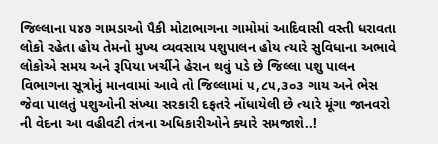જિલ્લાના ૫૪૭ ગામડાઓ પૈકી મોટાભાગના ગામોમાં આદિવાસી વસ્તી ધરાવતા લોકો રહેતા હોય તેમનો મુખ્ય વ્યવસાય પશુપાલન હોય ત્યારે સુવિધાના અભાવે લોકોએ સમય અને રૂપિયા ખર્ચીને હેરાન થવું પડે છે જિલ્લા પશુ પાલન વિભાગના સૂત્રોનું માનવામાં આવે તો જિલ્લામાં ૫,૮૫,૩૦૩ ગાય અને ભેસ જેવા પાલતું પશુઓની સંખ્યા સરકારી દફતરે નોંધાયેલી છે ત્યારે મૂંગા જાનવરો ની વેદના આ વહીવટી તંત્રના અધિકારીઓને ક્યારે સમજાશે..!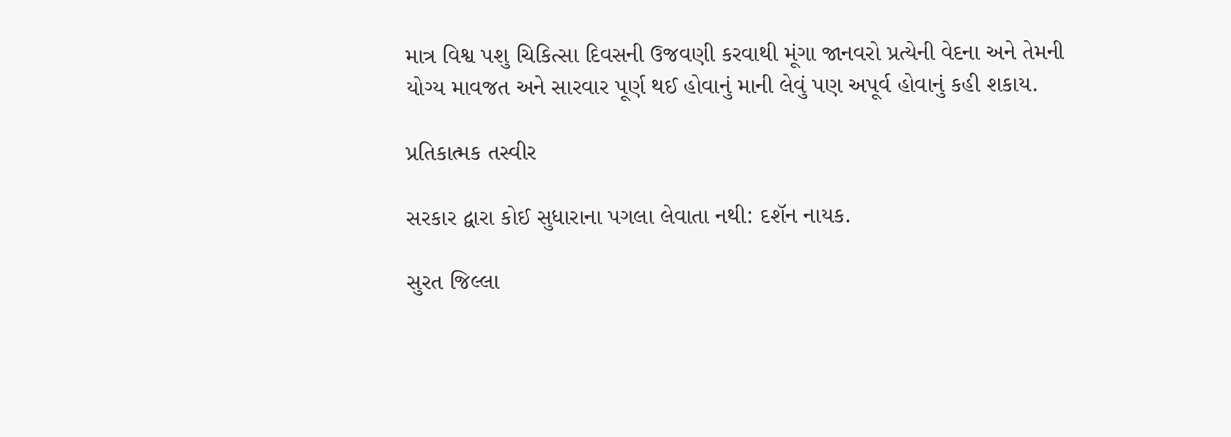માત્ર વિશ્વ પશુ ચિકિત્સા દિવસની ઉજવણી કરવાથી મૂંગા જાનવરો પ્રત્યેની વેદના અને તેમની યોગ્ય માવજત અને સારવાર પૂર્ણ થઈ હોવાનું માની લેવું પણ અપૂર્વ હોવાનું કહી શકાય.

પ્રતિકાત્મક તસ્વીર

સરકાર દ્વારા કોઈ સુધારાના પગલા લેવાતા નથી: દશૅન નાયક.

સુરત જિલ્લા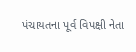પંચાયતના પૂર્વ વિપક્ષી નેતા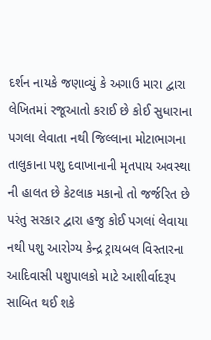દર્શન નાયકે જણાવ્યું કે અગાઉ મારા દ્વારા લેખિતમાં રજૂઆતો કરાઈ છે કોઈ સુધારાના પગલા લેવાતા નથી જિલ્લાના મોટાભાગના તાલુકાના પશુ દવાખાનાની મૃતપાય અવસ્થા ની હાલત છે કેટલાક મકાનો તો જર્જરિત છે પરંતુ સરકાર દ્વારા હજુ કોઈ પગલાં લેવાયા નથી પશુ આરોગ્ય કેન્દ્ર ટ્રાયબલ વિસ્તારના આદિવાસી પશુપાલકો માટે આશીર્વાદરૂપ સાબિત થઈ શકે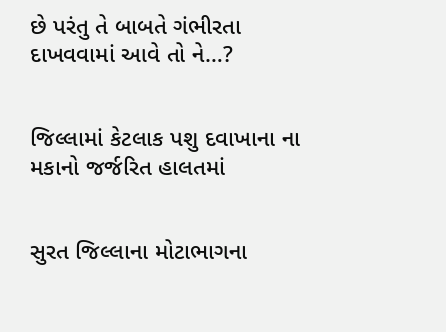છે પરંતુ તે બાબતે ગંભીરતા દાખવવામાં આવે તો ને…?


જિલ્લામાં કેટલાક પશુ દવાખાના ના મકાનો જર્જરિત હાલતમાં


સુરત જિલ્લાના મોટાભાગના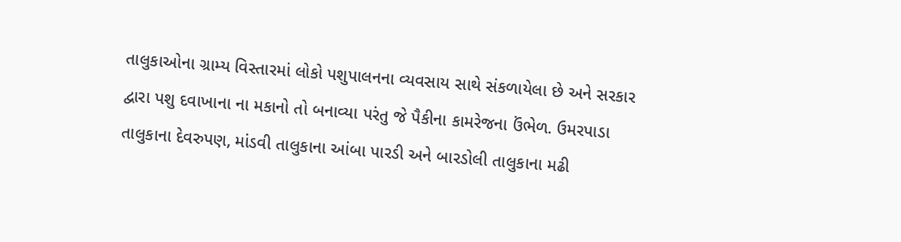તાલુકાઓના ગ્રામ્ય વિસ્તારમાં લોકો પશુપાલનના વ્યવસાય સાથે સંકળાયેલા છે અને સરકાર દ્વારા પશુ દવાખાના ના મકાનો તો બનાવ્યા પરંતુ જે પૈકીના કામરેજના ઉંભેળ. ઉમરપાડા તાલુકાના દેવરુપણ, માંડવી તાલુકાના આંબા પારડી અને બારડોલી તાલુકાના મઢી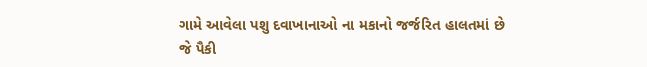ગામે આવેલા પશુ દવાખાનાઓ ના મકાનો જર્જરિત હાલતમાં છે જે પૈકી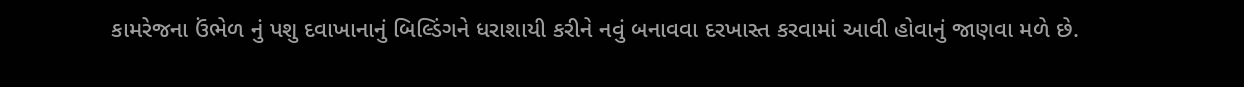કામરેજના ઉંભેળ નું પશુ દવાખાનાનું બિલ્ડિંગને ધરાશાયી કરીને નવું બનાવવા દરખાસ્ત કરવામાં આવી હોવાનું જાણવા મળે છે.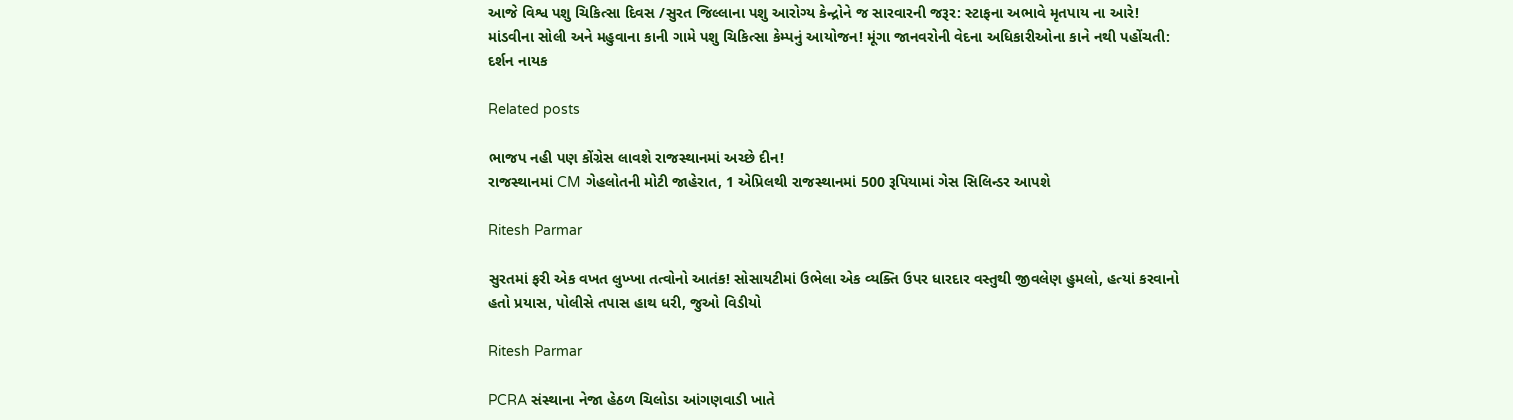આજે વિશ્વ પશુ ચિકિત્સા દિવસ /સુરત જિલ્લાના પશુ આરોગ્ય કેન્દ્રોને જ સારવારની જરૂર: સ્ટાફના અભાવે મૃતપાય ના આરે! માંડવીના સોલી અને મહુવાના કાની ગામે પશુ ચિકિત્સા કેમ્પનું આયોજન! મૂંગા જાનવરોની વેદના અધિકારીઓના કાને નથી પહોંચતી: દર્શન નાયક

Related posts

ભાજપ નહી પણ કોંગ્રેસ લાવશે રાજસ્થાનમાં અચ્છે દીન!
રાજસ્થાનમાં CM ગેહલોતની મોટી જાહેરાત, 1 એપ્રિલથી રાજસ્થાનમાં 500 રૂપિયામાં ગેસ સિલિન્ડર આપશે

Ritesh Parmar

સુરતમાં ફરી એક વખત લુખ્ખા તત્વોનો આતંક! સોસાયટીમાં ઉભેલા એક વ્યક્તિ ઉપર ધારદાર વસ્તુથી જીવલેણ હુમલો, હત્યાં કરવાનો હતો પ્રયાસ, પોલીસે તપાસ હાથ ધરી, જુઓ વિડીયો

Ritesh Parmar

PCRA સંસ્થાના નેજા હેઠળ ચિલોડા આંગણવાડી ખાતે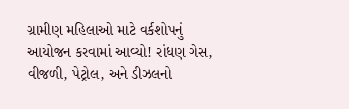ગ્રામીણ મહિલાઓ માટે વર્કશોપનું આયોજન કરવામાં આવ્યો! રાંધણ ગેસ, વીજળી, પેટ્રોલ, અને ડીઝલનો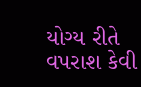યોગ્ય રીતે વપરાશ કેવી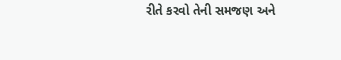રીતે કરવો તેની સમજણ અને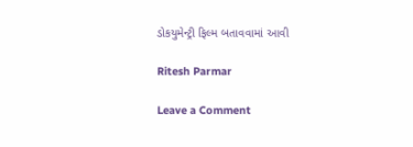ડોકયુમેન્ટ્રી ફિલ્મ બતાવવામાં આવી

Ritesh Parmar

Leave a Comment